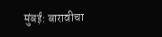मुंबई: बारावीचा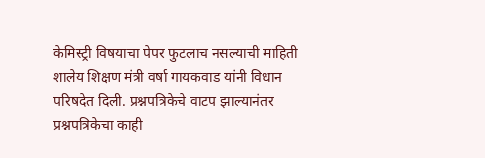केमिस्ट्री विषयाचा पेपर फुटलाच नसल्याची माहिती शालेय शिक्षण मंत्री वर्षा गायकवाड यांनी विधान परिषदेत दिली. प्रश्नपत्रिकेचे वाटप झाल्यानंतर प्रश्नपत्रिकेचा काही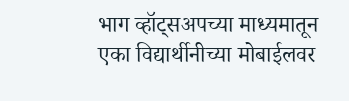भाग व्हॉट्सअपच्या माध्यमातून एका विद्यार्थीनीच्या मोबाईलवर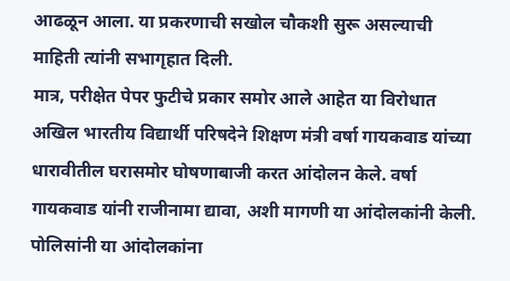आढळून आला. या प्रकरणाची सखोल चौकशी सुरू असल्याची माहिती त्यांनी सभागृहात दिली.
मात्र, परीक्षेत पेपर फुटीचे प्रकार समोर आले आहेत या विरोधात अखिल भारतीय विद्यार्थी परिषदेने शिक्षण मंत्री वर्षा गायकवाड यांच्या धारावीतील घरासमोर घोषणाबाजी करत आंदोलन केले. वर्षा गायकवाड यांनी राजीनामा द्यावा, अशी मागणी या आंदोलकांनी केली. पोलिसांनी या आंदोलकांना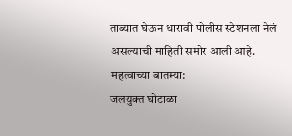ताब्यात घेऊन धारावी पोलीस स्टेशनला नेलं असल्याची माहिती समोर आली आहे.
महत्वाच्या बातम्या:
जलयुक्त घोटाळा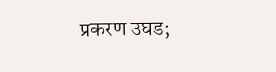प्रकरण उघड;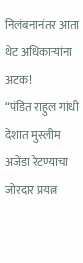निलंबनानंतर आता थेट अधिकाऱ्यांना अटक!
“पंडित राहुल गांधी देशात मुस्लीम अजेंडा रेटण्याचा जोरदार प्रयत्न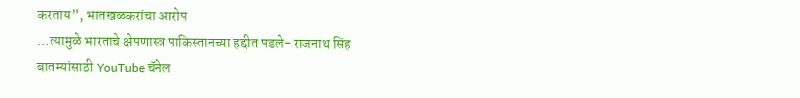करताय”, भातखळकरांचा आरोप
…त्यामुळे भारताचे क्षेपणास्त्र पाकिस्तानच्या हद्दीत पडले- राजनाथ सिंह
बातम्यांसाठी YouTube चॅनेल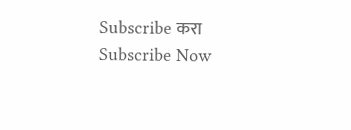Subscribe करा
Subscribe Now